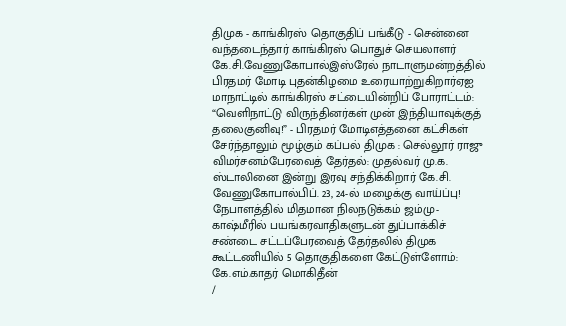திமுக - காங்கிரஸ் தொகுதிப் பங்கீடு - சென்னை வந்தடைந்தார் காங்கிரஸ் பொதுச் செயலாளர் கே.சி.வேணுகோபால்இஸ்ரேல் நாடாளுமன்றத்தில் பிரதமர் மோடி புதன்கிழமை உரையாற்றுகிறார்ஏஐ மாநாட்டில் காங்கிரஸ் சட்டையின்றிப் போராட்டம்: “வெளிநாட்டு விருந்தினர்கள் முன் இந்தியாவுக்குத் தலைகுனிவு!” - பிரதமர் மோடிஎத்தனை கட்சிகள் சேர்ந்தாலும் மூழ்கும் கப்பல் திமுக : செல்லூர் ராஜு விமர்சனம்பேரவைத் தேர்தல்: முதல்வர் மு.க. ஸ்டாலினை இன்று இரவு சந்திக்கிறார் கே.சி. வேணுகோபால்பிப். 23, 24-ல் மழைக்கு வாய்ப்பு! நேபாளத்தில் மிதமான நிலநடுக்கம் ஜம்மு-காஷ்மீரில் பயங்கரவாதிகளுடன் துப்பாக்கிச் சண்டை சட்டப்பேரவைத் தேர்தலில் திமுக கூட்டணியில் 5 தொகுதிகளை கேட்டுள்ளோம்: கே.எம்.காதர் மொகிதீன்
/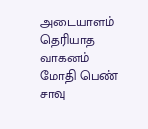அடையாளம் தெரியாத வாகனம் மோதி பெண் சாவு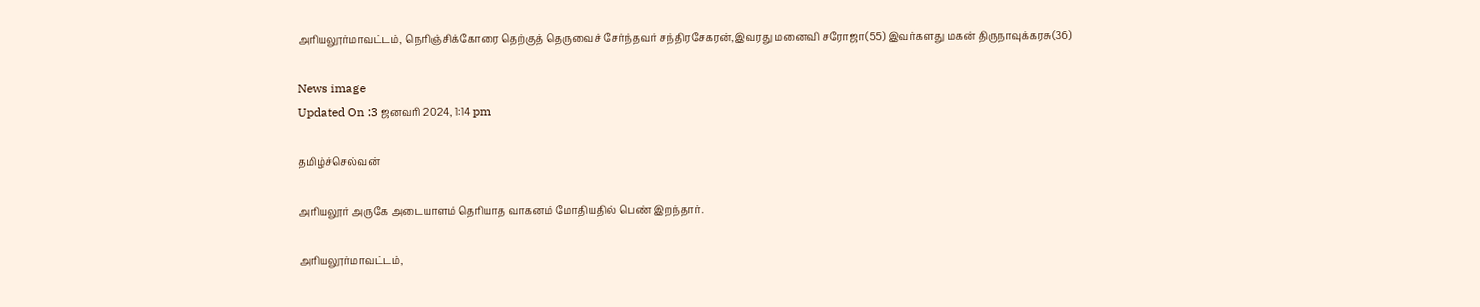அரியலூர்மாவட்டம், நெரிஞ்சிக்கோரை தெற்குத் தெருவைச் சேர்ந்தவர் சந்திரசேகரன்,இவரது மனைவி சரோஜா(55) இவர்களது மகன் திருநாவுக்கரசு(36)

News image
Updated On :3 ஜனவரி 2024, 1:14 pm

தமிழ்ச்செல்வன்

அரியலூர் அருகே அடையாளம் தெரியாத வாகனம் மோதியதில் பெண் இறந்தார்.

அரியலூர்மாவட்டம்,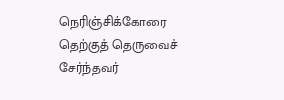நெரிஞ்சிக்கோரை தெற்குத் தெருவைச் சேர்ந்தவர்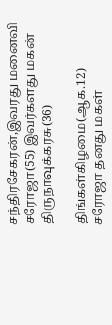சந்திரசேகரன்,இவரது மனைவி சரோஜா(55) இவர்களது மகன் திருநாவுக்கரசு(36)

திங்கள்கிழமை(ஆக.12) சரோஜா தனது மகள்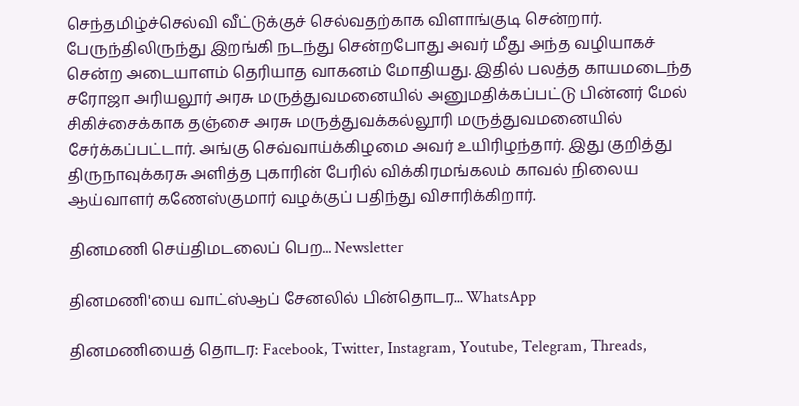செந்தமிழ்ச்செல்வி வீட்டுக்குச் செல்வதற்காக விளாங்குடி சென்றார். பேருந்திலிருந்து இறங்கி நடந்து சென்றபோது அவர் மீது அந்த வழியாகச் சென்ற அடையாளம் தெரியாத வாகனம் மோதியது. இதில் பலத்த காயமடைந்த சரோஜா அரியலூர் அரசு மருத்துவமனையில் அனுமதிக்கப்பட்டு பின்னர் மேல் சிகிச்சைக்காக தஞ்சை அரசு மருத்துவக்கல்லூரி மருத்துவமனையில் சேர்க்கப்பட்டார். அங்கு செவ்வாய்க்கிழமை அவர் உயிரிழந்தார். இது குறித்து திருநாவுக்கரசு அளித்த புகாரின் பேரில் விக்கிரமங்கலம் காவல் நிலைய ஆய்வாளர் கணேஸ்குமார் வழக்குப் பதிந்து விசாரிக்கிறார்.

தினமணி செய்திமடலைப் பெற... Newsletter

தினமணி'யை வாட்ஸ்ஆப் சேனலில் பின்தொடர... WhatsApp

தினமணியைத் தொடர: Facebook, Twitter, Instagram, Youtube, Telegram, Threads,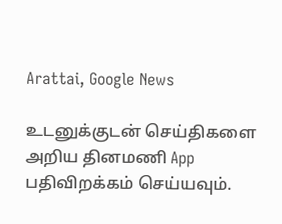Arattai, Google News

உடனுக்குடன் செய்திகளை அறிய தினமணி App பதிவிறக்கம் செய்யவும்.